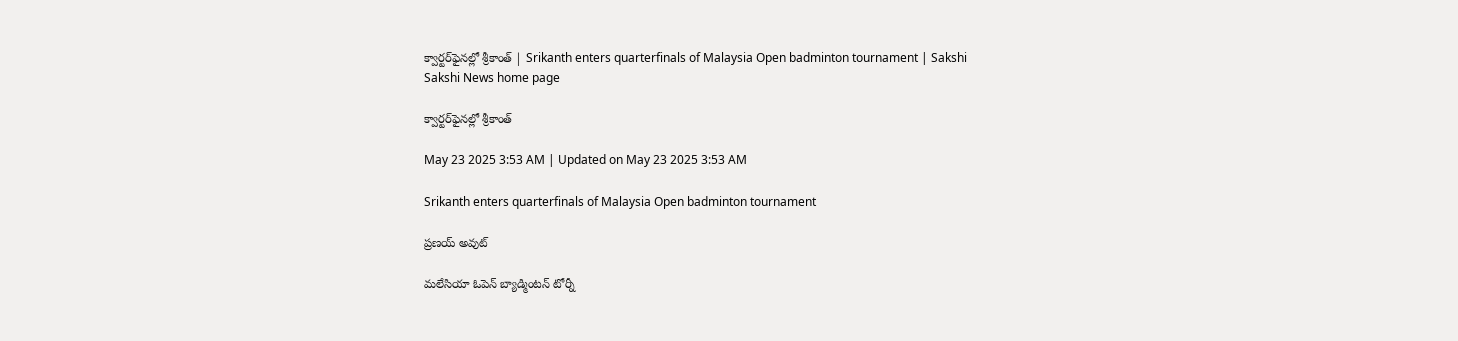క్వార్టర్‌ఫైనల్లో శ్రీకాంత్‌ | Srikanth enters quarterfinals of Malaysia Open badminton tournament | Sakshi
Sakshi News home page

క్వార్టర్‌ఫైనల్లో శ్రీకాంత్‌

May 23 2025 3:53 AM | Updated on May 23 2025 3:53 AM

Srikanth enters quarterfinals of Malaysia Open badminton tournament

ప్రణయ్‌ అవుట్‌

మలేసియా ఓపెన్‌ బ్యాడ్మింటన్‌ టోర్నీ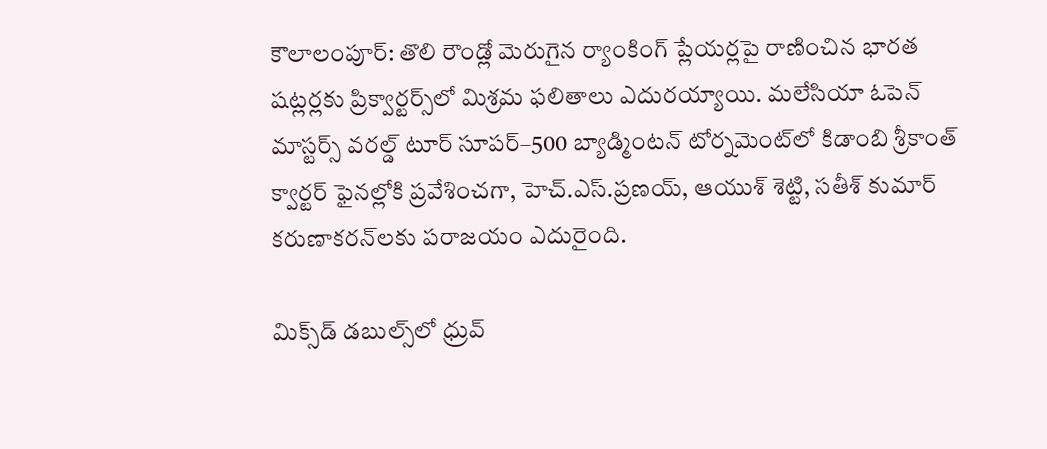కౌలాలంపూర్‌: తొలి రౌండ్లో మెరుగైన ర్యాంకింగ్‌ ప్లేయర్లపై రాణించిన భారత షట్లర్లకు ప్రిక్వార్టర్స్‌లో మిశ్రమ ఫలితాలు ఎదురయ్యాయి. మలేసియా ఓపెన్‌ మాస్టర్స్‌ వరల్డ్‌ టూర్‌ సూపర్‌–500 బ్యాడ్మింటన్‌ టోర్నమెంట్‌లో కిడాంబి శ్రీకాంత్‌ క్వార్టర్‌ ఫైనల్లోకి ప్రవేశించగా, హెచ్‌.ఎస్‌.ప్రణయ్, ఆయుశ్‌ శెట్టి, సతీశ్‌ కుమార్‌ కరుణాకరన్‌లకు పరాజయం ఎదురైంది.

మిక్స్‌డ్‌ డబుల్స్‌లో ధ్రువ్‌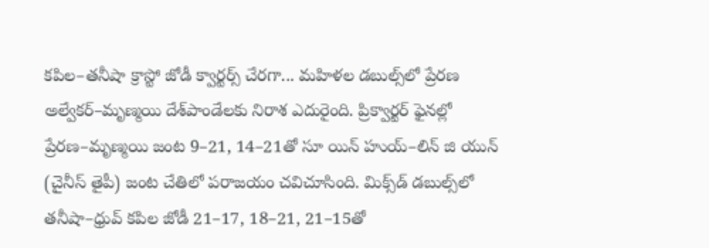కపిల–తనీషా క్రాస్టో జోడీ క్వార్టర్స్‌ చేరగా... మహిళల డబుల్స్‌లో ప్రేరణ అల్వేకర్‌–మృణ్మయి దేశ్‌పాండేలకు నిరాశ ఎదురైంది. ప్రిక్వార్టర్‌ ఫైనల్లో ప్రేరణ–మృణ్మయి జంట 9–21, 14–21తో సూ యిన్‌ హుయ్‌–లిన్‌ జి యున్‌ (చైనీస్‌ తైపీ) జంట చేతిలో పరాజయం చవిచూసింది. మిక్స్‌డ్‌ డబుల్స్‌లో తనీషా–ధ్రువ్‌ కపిల జోడీ 21–17, 18–21, 21–15తో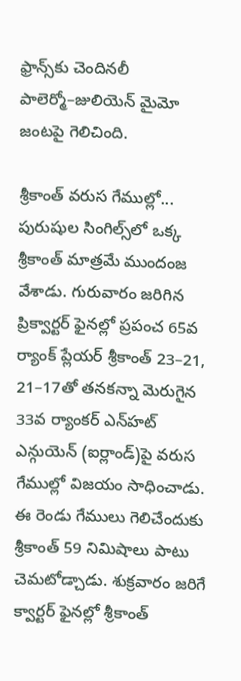ఫ్రాన్స్‌కు చెందినలీ పాలెర్మో–జులియెన్‌ మైమో జంటపై గెలిచింది.

శ్రీకాంత్‌ వరుస గేముల్లో...
పురుషుల సింగిల్స్‌లో ఒక్క శ్రీకాంత్‌ మాత్రమే ముందంజ వేశాడు. గురువారం జరిగిన ప్రిక్వార్టర్‌ ఫైనల్లో ప్రపంచ 65వ ర్యాంక్‌ ప్లేయర్‌ శ్రీకాంత్‌ 23–21, 21–17తో తనకన్నా మెరుగైన 33వ ర్యాంకర్‌ ఎన్‌హట్‌ ఎన్గుయెన్‌ (ఐర్లాండ్‌)పై వరుస గేముల్లో విజయం సాధించాడు. ఈ రెండు గేములు గెలిచేందుకు శ్రీకాంత్‌ 59 నిమిషాలు పాటు చెమటోడ్చాడు. శుక్రవారం జరిగే క్వార్టర్‌ ఫైనల్లో శ్రీకాంత్‌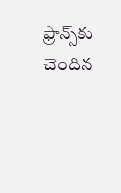ఫ్రాన్స్‌కు చెందిన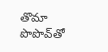తొమా పొపొవ్‌తో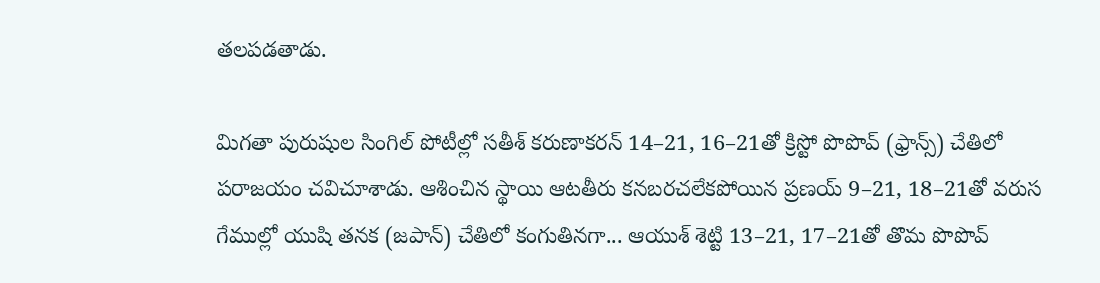తలపడతాడు.

మిగతా పురుషుల సింగిల్‌ పోటీల్లో సతీశ్‌ కరుణాకరన్‌ 14–21, 16–21తో క్రిస్టో పొపొవ్‌ (ఫ్రాన్స్‌) చేతిలో పరాజయం చవిచూశాడు. ఆశించిన స్థాయి ఆటతీరు కనబరచలేకపోయిన ప్రణయ్‌ 9–21, 18–21తో వరుస గేముల్లో యుషి తనక (జపాన్‌) చేతిలో కంగుతినగా... ఆయుశ్‌ శెట్టి 13–21, 17–21తో తొమ పొపొవ్‌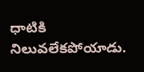ధాటికి నిలువలేకపోయాడు.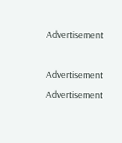Advertisement

Advertisement
Advertisement